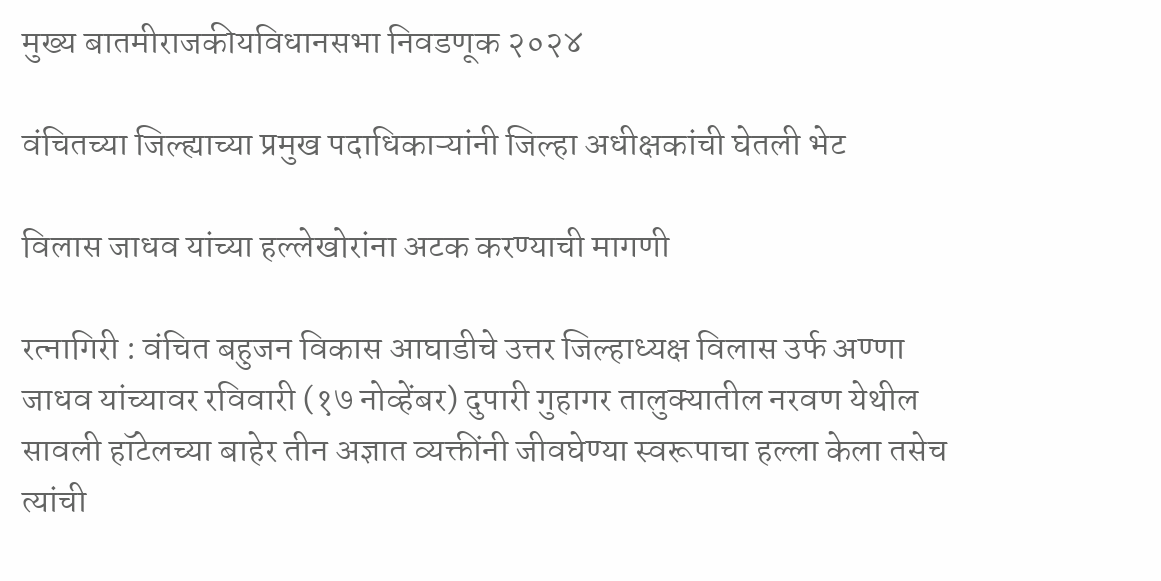मुख्य बातमीराजकीयविधानसभा निवडणूक २०२४

वंचितच्या जिल्ह्याच्या प्रमुख पदाधिकाऱ्यांनी जिल्हा अधीक्षकांची घेतली भेट

विलास जाधव यांच्या हल्लेखोरांना अटक करण्याची मागणी

रत्नागिरी : वंचित बहुजन विकास आघाडीचे उत्तर जिल्हाध्यक्ष विलास उर्फ अण्णा जाधव यांच्यावर रविवारी (१७ नोव्हेंबर) दुपारी गुहागर तालुक्यातील नरवण येथील सावली हॉटेलच्या बाहेर तीन अज्ञात व्यक्तींनी जीवघेण्या स्वरूपाचा हल्ला केला तसेच त्यांची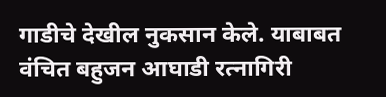गाडीचे देखील नुकसान केले. याबाबत वंचित बहुजन आघाडी रत्नागिरी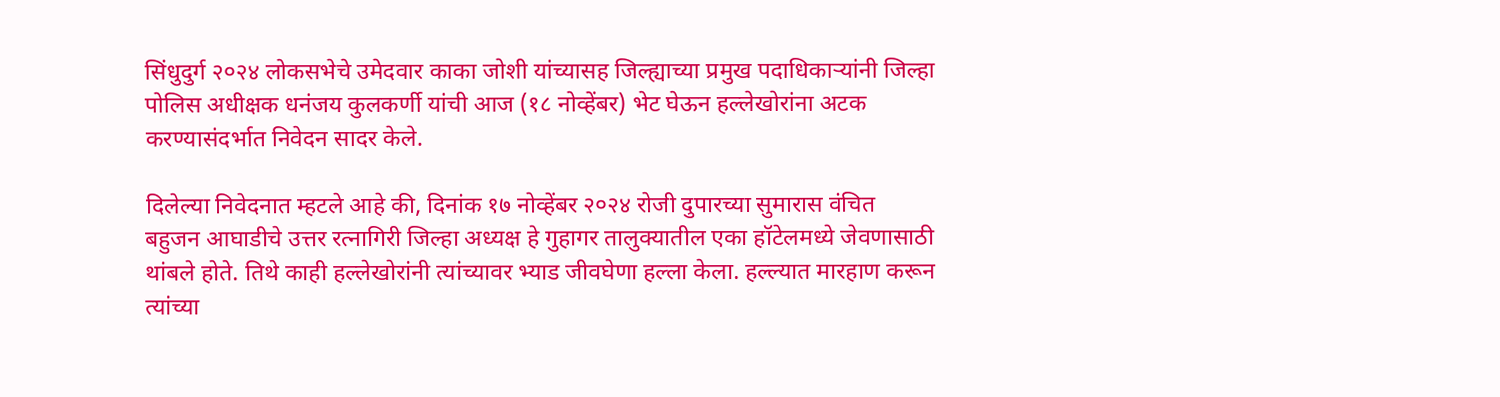सिंधुदुर्ग २०२४ लोकसभेचे उमेदवार काका जोशी यांच्यासह जिल्ह्याच्या प्रमुख पदाधिकाऱ्यांनी जिल्हा पोलिस अधीक्षक धनंजय कुलकर्णी यांची आज (१८ नोव्हेंबर) भेट घेऊन हल्लेखोरांना अटक करण्यासंदर्भात निवेदन सादर केले.

दिलेल्या निवेदनात म्हटले आहे की, दिनांक १७ नोव्हेंबर २०२४ रोजी दुपारच्या सुमारास वंचित बहुजन आघाडीचे उत्तर रत्नागिरी जिल्हा अध्यक्ष हे गुहागर तालुक्यातील एका हॉटेलमध्ये जेवणासाठी थांबले होते. तिथे काही हल्लेखोरांनी त्यांच्यावर भ्याड जीवघेणा हल्ला केला. हल्ल्यात मारहाण करून त्यांच्या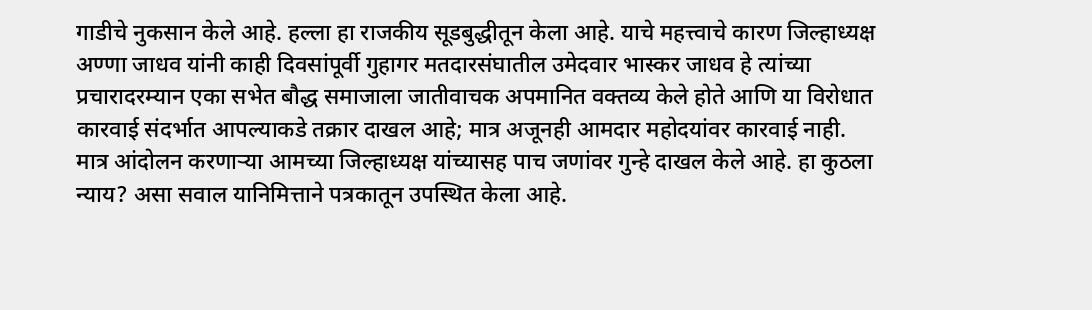गाडीचे नुकसान केले आहे. हल्ला हा राजकीय सूडबुद्धीतून केला आहे. याचे महत्त्वाचे कारण जिल्हाध्यक्ष अण्णा जाधव यांनी काही दिवसांपूर्वी गुहागर मतदारसंघातील उमेदवार भास्कर जाधव हे त्यांच्या प्रचारादरम्यान एका सभेत बौद्ध समाजाला जातीवाचक अपमानित वक्तव्य केले होते आणि या विरोधात कारवाई संदर्भात आपल्याकडे तक्रार दाखल आहे; मात्र अजूनही आमदार महोदयांवर कारवाई नाही. मात्र आंदोलन करणाऱ्या आमच्या जिल्हाध्यक्ष यांच्यासह पाच जणांवर गुन्हे दाखल केले आहे. हा कुठला न्याय? असा सवाल यानिमित्ताने पत्रकातून उपस्थित केला आहे.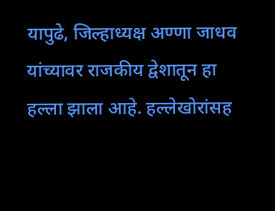यापुढे, जिल्हाध्यक्ष अण्णा जाधव यांच्यावर राजकीय द्वेशातून हा हल्ला झाला आहे. हल्लेखोरांसह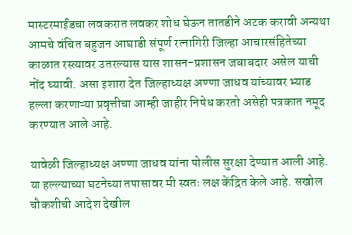मास्टरमाईंडचा लवकरात लवकर शोध घेऊन तातडीने अटक करावी अन्यथा आमचे वंचित बहुजन आघाडी संपूर्ण रत्नागिरी जिल्हा आचारसंहितेच्या काळात रस्त्यावर उतरल्यास यास शासन-प्रशासन जबाबदार असेल याची नोंद घ्यावी. असा इशारा देत जिल्हाध्यक्ष अण्णा जाधव यांच्यावर भ्याड हल्ला करणाऱ्या प्रवृत्तीचा आम्ही जाहीर निषेध करतो असेही पत्रकात नमूद करण्यात आले आहे.

यावेळी जिल्हाध्यक्ष अण्णा जाधव यांना पोलीस सुरक्षा देण्यात आली आहे. या हल्ल्याच्या घटनेच्या तपासावर मी स्वतः लक्ष केंद्रित केले आहे. सखोल चौकशीची आदेश देखील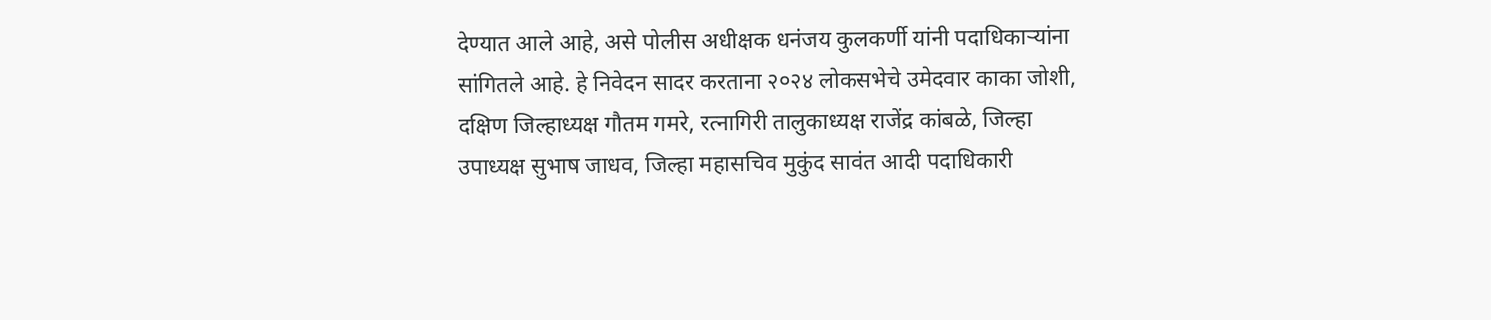देण्यात आले आहे, असे पोलीस अधीक्षक धनंजय कुलकर्णी यांनी पदाधिकाऱ्यांना सांगितले आहे. हे निवेदन सादर करताना २०२४ लोकसभेचे उमेदवार काका जोशी, दक्षिण जिल्हाध्यक्ष गौतम गमरे, रत्नागिरी तालुकाध्यक्ष राजेंद्र कांबळे, जिल्हा उपाध्यक्ष सुभाष जाधव, जिल्हा महासचिव मुकुंद सावंत आदी पदाधिकारी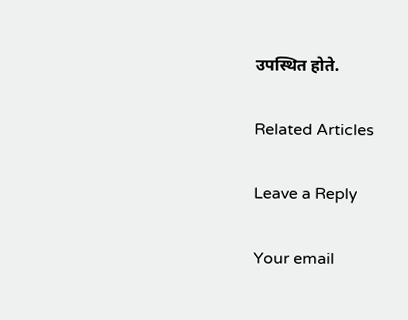उपस्थित होते.

Related Articles

Leave a Reply

Your email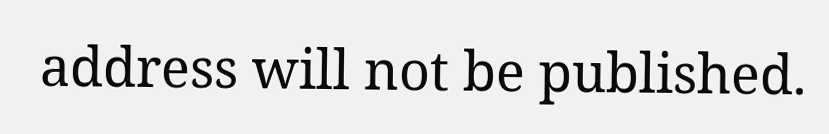address will not be published.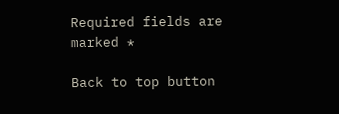Required fields are marked *

Back to top button